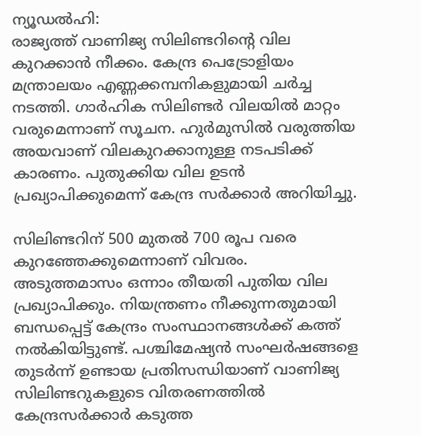ന്യൂഡൽഹി:
രാജ്യത്ത് വാണിജ്യ സിലിണ്ടറിന്‍റെ വില കുറക്കാൻ നീക്കം. കേന്ദ്ര പെട്രോളിയം മന്ത്രാലയം എണ്ണക്കമ്പനികളുമായി ചർച്ച നടത്തി. ഗാർഹിക സിലിണ്ടർ വിലയിൽ മാറ്റം വരുമെന്നാണ് സൂചന. ഹുർമുസിൽ വരുത്തിയ അയവാണ് വിലകുറക്കാനുള്ള നടപടിക്ക് കാരണം. പുതുക്കിയ വില ഉടൻ പ്രഖ്യാപിക്കുമെന്ന് കേന്ദ്ര സർക്കാർ അറിയിച്ചു.

സിലിണ്ടറിന് 500 മുതല്‍ 700 രൂപ വരെ കുറഞ്ഞേക്കുമെന്നാണ് വിവരം. അടുത്തമാസം ഒന്നാം തീയതി പുതിയ വില പ്രഖ്യാപിക്കും. നിയന്ത്രണം നീക്കുന്നതുമായി ബന്ധപ്പെട്ട് കേന്ദ്രം സംസ്ഥാനങ്ങള്‍ക്ക് കത്ത് നല്‍കിയിട്ടുണ്ട്. പശ്ചിമേഷ്യന്‍ സംഘര്‍ഷങ്ങളെ തുടര്‍ന്ന് ഉണ്ടായ പ്രതിസന്ധിയാണ് വാണിജ്യ സിലിണ്ടറുകളുടെ വിതരണത്തില്‍ കേന്ദ്രസര്‍ക്കാര്‍ കടുത്ത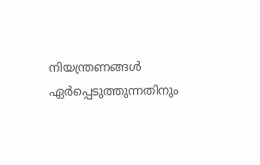നിയന്ത്രണങ്ങള്‍ ഏര്‍പ്പെടുത്തുന്നതിനും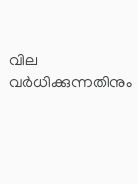വില വര്‍ധിക്കുന്നതിനും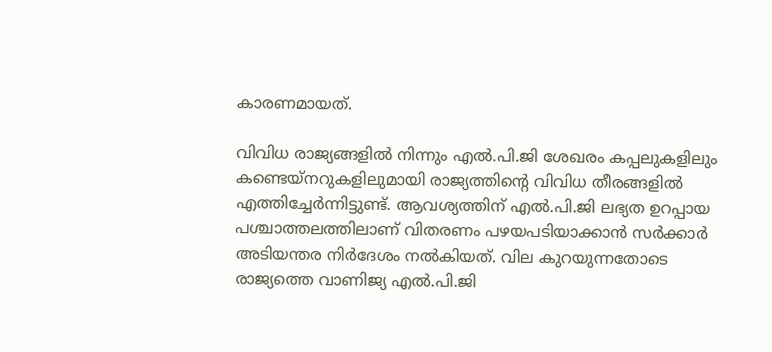കാരണമായത്.

വിവിധ രാജ്യങ്ങളില്‍ നിന്നും എല്‍.പി.ജി ശേഖരം കപ്പലുകളിലും കണ്ടെയ്നറുകളിലുമായി രാജ്യത്തിന്റെ വിവിധ തീരങ്ങളില്‍ എത്തിച്ചേര്‍ന്നിട്ടുണ്ട്. ആവശ്യത്തിന് എല്‍.പി.ജി ലഭ്യത ഉറപ്പായ പശ്ചാത്തലത്തിലാണ് വിതരണം പഴയപടിയാക്കാന്‍ സര്‍ക്കാര്‍ അടിയന്തര നിര്‍ദേശം നല്‍കിയത്. വില കുറയുന്നതോടെ രാജ്യത്തെ വാണിജ്യ എല്‍.പി.ജി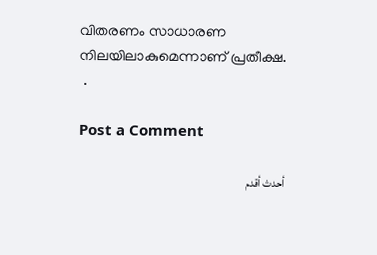വിതരണം സാധാരണ നിലയിലാകുമെന്നാണ് പ്രതീക്ഷ.
 .

Post a Comment

أحدث أقدم